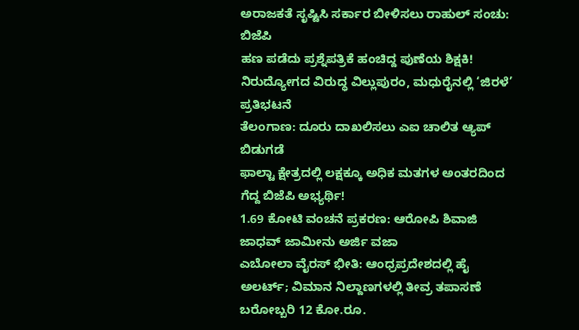ಅರಾಜಕತೆ ಸೃಷ್ಟಿಸಿ ಸರ್ಕಾರ ಬೀಳಿಸಲು ರಾಹುಲ್ ಸಂಚು: ಬಿಜೆಪಿ
ಹಣ ಪಡೆದು ಪ್ರಶ್ನೆಪತ್ರಿಕೆ ಹಂಚಿದ್ದ ಪುಣೆಯ ಶಿಕ್ಷಕಿ!
ನಿರುದ್ಯೋಗದ ವಿರುದ್ಧ ವಿಲ್ಲುಪುರಂ, ಮಧುರೈನಲ್ಲಿ ‘ಜಿರಳೆ’ ಪ್ರತಿಭಟನೆ
ತೆಲಂಗಾಣ: ದೂರು ದಾಖಲಿಸಲು ಎಐ ಚಾಲಿತ ಆ್ಯಪ್ ಬಿಡುಗಡೆ
ಫಾಲ್ಟಾ ಕ್ಷೇತ್ರದಲ್ಲಿ ಲಕ್ಷಕ್ಕೂ ಅಧಿಕ ಮತಗಳ ಅಂತರದಿಂದ ಗೆದ್ದ ಬಿಜೆಪಿ ಅಭ್ಯರ್ಥಿ!
1.69 ಕೋಟಿ ವಂಚನೆ ಪ್ರಕರಣ: ಆರೋಪಿ ಶಿವಾಜಿ ಜಾಧವ್ ಜಾಮೀನು ಅರ್ಜಿ ವಜಾ
ಎಬೋಲಾ ವೈರಸ್ ಭೀತಿ: ಆಂಧ್ರಪ್ರದೇಶದಲ್ಲಿ ಹೈ ಅಲರ್ಟ್; ವಿಮಾನ ನಿಲ್ದಾಣಗಳಲ್ಲಿ ತೀವ್ರ ತಪಾಸಣೆ
ಬರೋಬ್ಬರಿ 12 ಕೋ.ರೂ.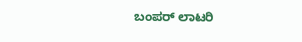ಬಂಪರ್ ಲಾಟರಿ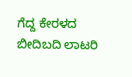ಗೆದ್ದ ಕೇರಳದ ಬೀದಿಬದಿ ಲಾಟರಿ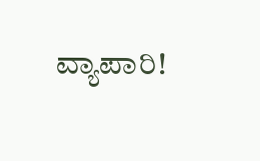ವ್ಯಾಪಾರಿ!